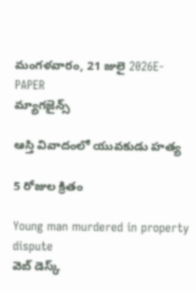మంగళవారం, 21 జులై 2026E-PAPER
మ్యాగజైన్స్

ఆస్తి వివాదంలో యువకుడు హత్య

5 రోజుల క్రితం

Young man murdered in property dispute
వెబ్ డెస్క్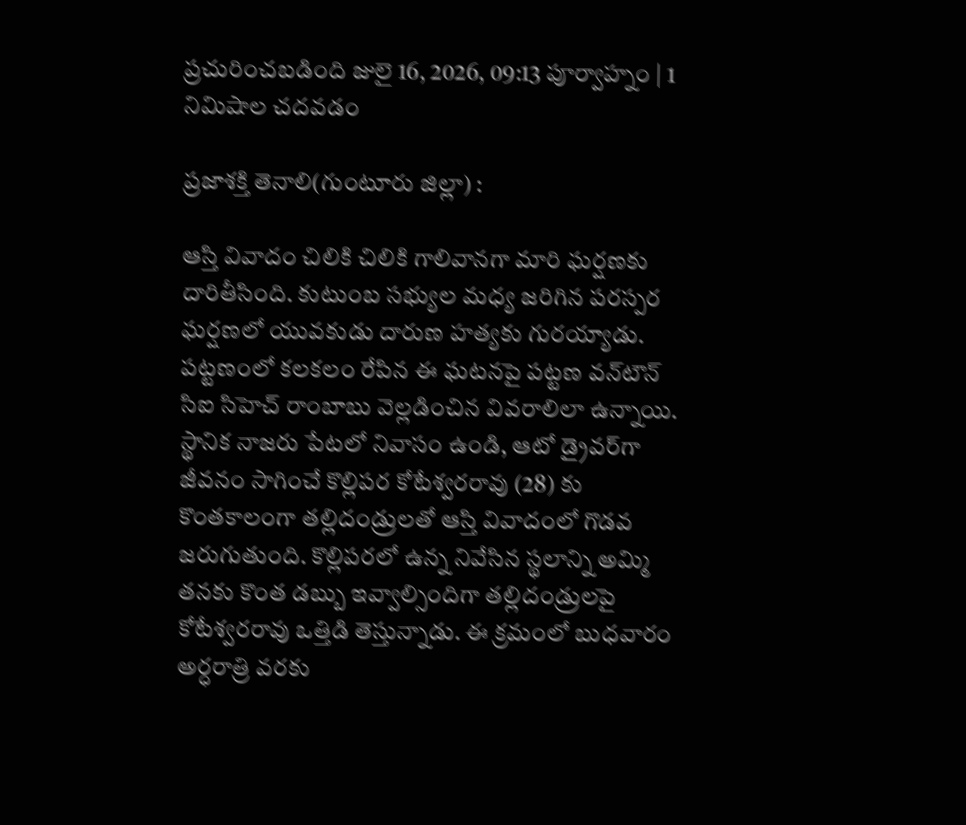ప్రచురించబడింది జులై 16, 2026, 09:13 పూర్వాహ్నం | 1 నిమిషాల చదవడం

ప్రజాశక్తి తెనాలి(గుంటూరు జిల్లా) :

ఆస్తి వివాదం చిలికి చిలికి గాలివానగా మారి ఘర్షణకు దారితీసింది. కుటుంబ సభ్యుల మధ్య జరిగిన పరస్పర ఘర్షణలో యువకుడు దారుణ హత్యకు గురయ్యాడు. పట్టణంలో కలకలం రేపిన ఈ ఘటనపై పట్టణ వన్‌టౌన్ సిఐ సిహెచ్ రాంబాబు వెల్లడించిన వివరాలిలా ఉన్నాయి. స్థానిక నాజరు పేటలో నివాసం ఉండి, ఆటో డ్రైవర్‌గా జీవనం సాగించే కొల్లిపర కోటేశ్వరరావు (28) కు కొంతకాలంగా తల్లిదండ్రులతో ఆస్తి వివాదంలో గొడవ జరుగుతుంది. కొల్లిపరలో ఉన్న నివేసిన స్థలాన్ని అమ్మి తనకు కొంత డబ్బు ఇవ్వాల్సిందిగా తల్లిదండ్రులపై కోటేశ్వరరావు ఒత్తిడి తెస్తున్నాడు. ఈ క్రమంలో బుధవారం అర్ధరాత్రి వరకు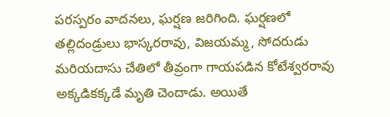పరస్పరం వాదనలు, ఘర్షణ జరిగింది. ఘర్షణలో తల్లిదండ్రులు భాస్కరరావు, విజయమ్మ, సోదరుడు మరియదాసు చేతిలో తీవ్రంగా గాయపడిన కోటేశ్వరరావు అక్కడికక్కడే మృతి చెందాడు. అయితే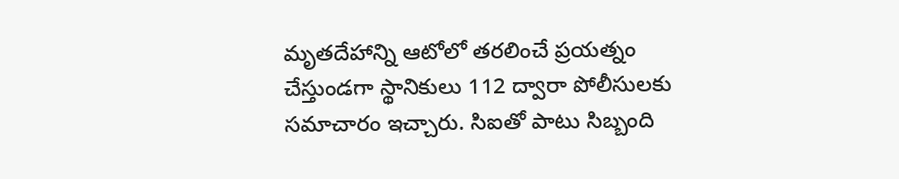మృతదేహాన్ని ఆటోలో తరలించే ప్రయత్నం చేస్తుండగా స్థానికులు 112 ద్వారా పోలీసులకు సమాచారం ఇచ్చారు. సిఐతో పాటు సిబ్బంది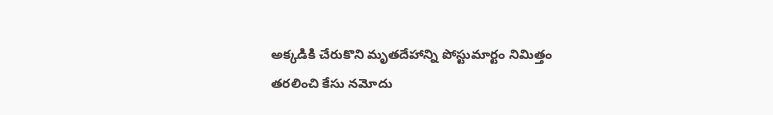అక్కడికి చేరుకొని మృతదేహాన్ని పోస్టుమార్టం నిమిత్తం తరలించి కేసు నమోదు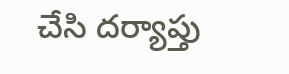చేసి దర్యాప్తు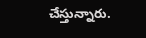చేస్తున్నారు.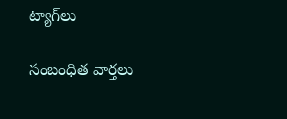ట్యాగ్‌లు

సంబంధిత వార్తలు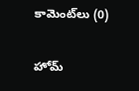కామెంట్‌లు (0)

హోమ్